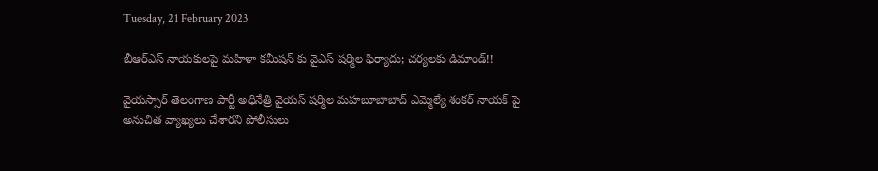Tuesday, 21 February 2023

బీఆర్ఎస్ నాయకులపై మహిళా కమీషన్ కు వైఎస్ షర్మిల ఫిర్యాదు; చర్యలకు డిమాండ్!!

వైయస్సార్ తెలంగాణ పార్టీ అధినేత్రి వైయస్ షర్మిల మహబూబాబాద్ ఎమ్మెల్యే శంకర్ నాయక్ పై అనుచిత వ్యాఖ్యలు చేశారని పోలీసులు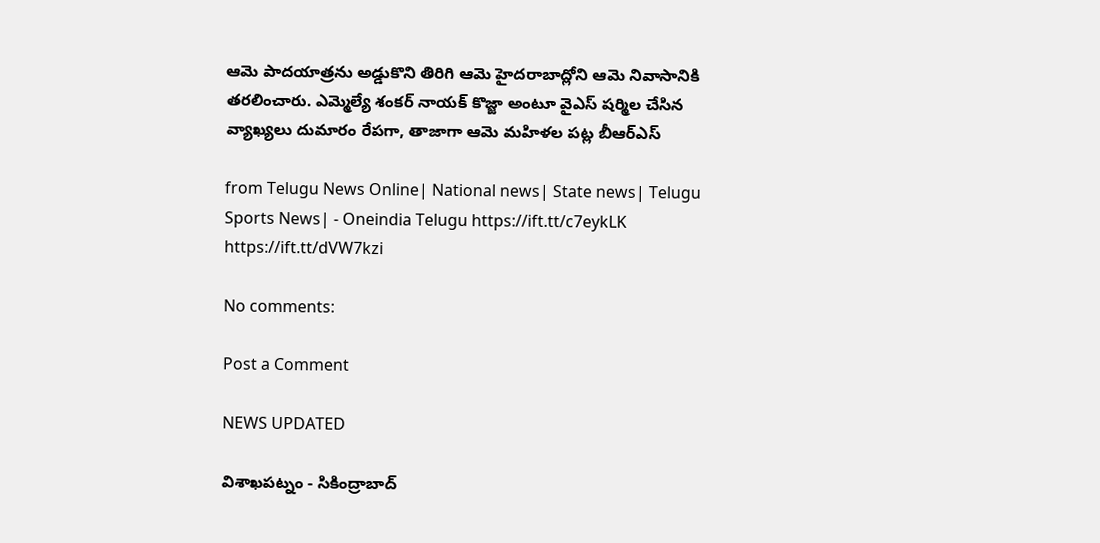ఆమె పాదయాత్రను అడ్డుకొని తిరిగి ఆమె హైదరాబాద్లోని ఆమె నివాసానికి తరలించారు. ఎమ్మెల్యే శంకర్ నాయక్ కొజ్జా అంటూ వైఎస్ షర్మిల చేసిన వ్యాఖ్యలు దుమారం రేపగా, తాజాగా ఆమె మహిళల పట్ల బీఆర్ఎస్

from Telugu News Online| National news| State news| Telugu Sports News| - Oneindia Telugu https://ift.tt/c7eykLK
https://ift.tt/dVW7kzi

No comments:

Post a Comment

NEWS UPDATED

విశాఖపట్నం - సికింద్రాబాద్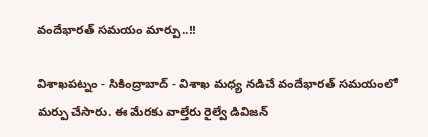వందేభారత్ సమయం మార్పు..!!

విశాఖపట్నం - సికింద్రాబాద్ - విశాఖ మధ్య నడిచే వందేభారత్ సమయంలో మర్పు చేసారు. ఈ మేరకు వాల్తేరు రైల్వే డివిజన్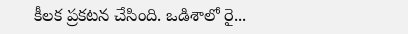కీలక ప్రకటన చేసింది. ఒడిశాలో రై...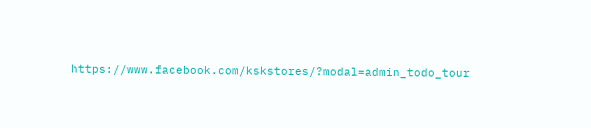https://www.facebook.com/kskstores/?modal=admin_todo_tour